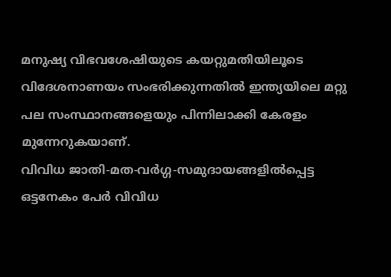മനുഷ്യ വിഭവശേഷിയുടെ കയറ്റുമതിയിലൂടെ വിദേശനാണയം സംഭരിക്കുന്നതിൽ ഇന്ത്യയിലെ മറ്റു പല സംസ്ഥാനങ്ങളെയും പിന്നിലാക്കി കേരളം മുന്നേറുകയാണ്.
വിവിധ ജാതി-മത-വർഗ്ഗ-സമുദായങ്ങളിൽപ്പെട്ട ഒട്ടനേകം പേർ വിവിധ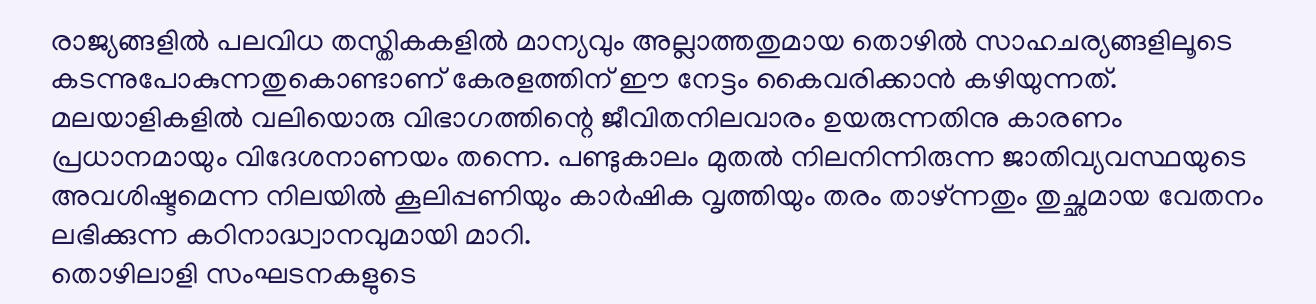രാജ്യങ്ങളിൽ പലവിധ തസ്തികകളിൽ മാന്യവും അല്ലാത്തതുമായ തൊഴിൽ സാഹചര്യങ്ങളിലൂടെ കടന്നുപോകുന്നതുകൊണ്ടാണ് കേരളത്തിന് ഈ നേട്ടം കൈവരിക്കാൻ കഴിയുന്നത്.
മലയാളികളിൽ വലിയൊരു വിഭാഗത്തിന്റെ ജീവിതനിലവാരം ഉയരുന്നതിനു കാരണം പ്രധാനമായും വിദേശനാണയം തന്നെ. പണ്ടുകാലം മുതൽ നിലനിന്നിരുന്ന ജാതിവ്യവസ്ഥയുടെ അവശിഷ്ടമെന്ന നിലയിൽ കൂലിപ്പണിയും കാർഷിക വൃത്തിയും തരം താഴ്ന്നതും തുച്ഛമായ വേതനം ലഭിക്കുന്ന കഠിനാദ്ധ്വാനവുമായി മാറി.
തൊഴിലാളി സംഘടനകളുടെ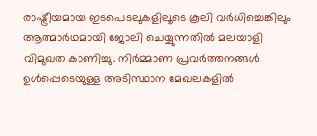രാഷ്ട്രീയമായ ഇടപെടലുകളിലൂടെ കൂലി വർധിച്ചെങ്കിലും ആത്മാർഥമായി ജോലി ചെയ്യുന്നതിൽ മലയാളി വിമുഖത കാണിച്ചു. നിർമ്മാണ പ്രവർത്തനങ്ങൾ ഉൾപ്പെടെയുള്ള അടിസ്ഥാന മേഖലകളിൽ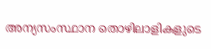അന്യസംസ്ഥാന തൊഴിലാളികളുടെ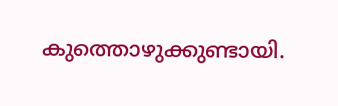കുത്തൊഴുക്കുണ്ടായി.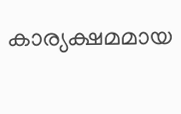കാര്യക്ഷമമായ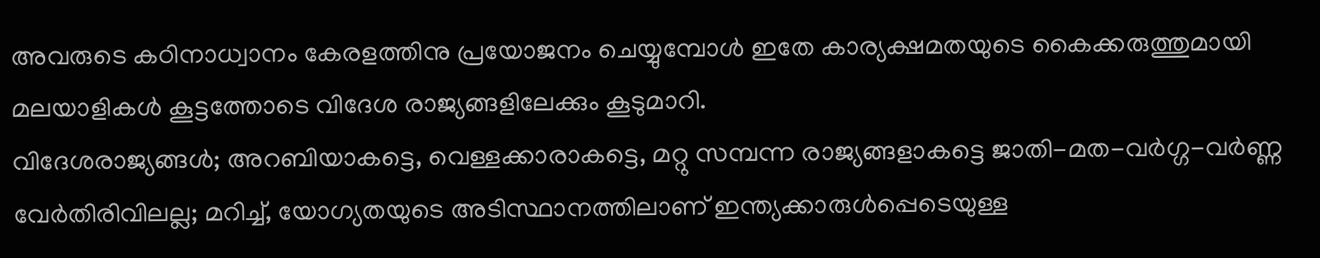അവരുടെ കഠിനാധ്വാനം കേരളത്തിനു പ്രയോജനം ചെയ്യുമ്പോൾ ഇതേ കാര്യക്ഷമതയുടെ കൈക്കരുത്തുമായി മലയാളികൾ കൂട്ടത്തോടെ വിദേശ രാജ്യങ്ങളിലേക്കും കൂടുമാറി.
വിദേശരാജ്യങ്ങൾ; അറബിയാകട്ടെ, വെള്ളക്കാരാകട്ടെ, മറ്റു സമ്പന്ന രാജ്യങ്ങളാകട്ടെ ജാതി-മത-വർഗ്ഗ-വർണ്ണ വേർതിരിവിലല്ല; മറിച്ച്, യോഗ്യതയുടെ അടിസ്ഥാനത്തിലാണ് ഇന്ത്യക്കാരുൾപ്പെടെയുള്ള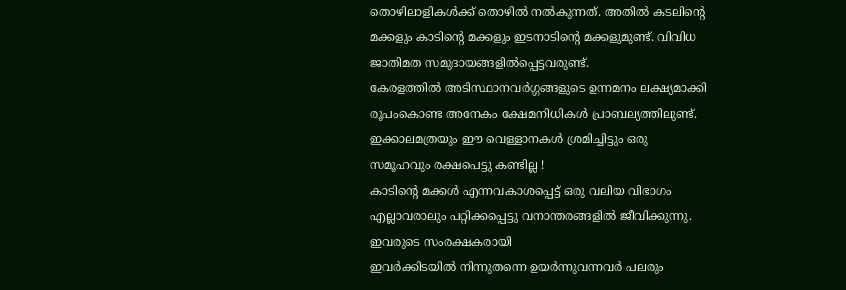തൊഴിലാളികൾക്ക് തൊഴിൽ നൽകുന്നത്. അതിൽ കടലിന്റെ മക്കളും കാടിന്റെ മക്കളും ഇടനാടിന്റെ മക്കളുമുണ്ട്. വിവിധ ജാതിമത സമുദായങ്ങളിൽപ്പെട്ടവരുണ്ട്.
കേരളത്തിൽ അടിസ്ഥാനവർഗ്ഗങ്ങളുടെ ഉന്നമനം ലക്ഷ്യമാക്കി രൂപംകൊണ്ട അനേകം ക്ഷേമനിധികൾ പ്രാബല്യത്തിലുണ്ട്. ഇക്കാലമത്രയും ഈ വെള്ളാനകൾ ശ്രമിച്ചിട്ടും ഒരു സമൂഹവും രക്ഷപെട്ടു കണ്ടില്ല !
കാടിന്റെ മക്കൾ എന്നവകാശപ്പെട്ട് ഒരു വലിയ വിഭാഗം എല്ലാവരാലും പറ്റിക്കപ്പെട്ടു വനാന്തരങ്ങളിൽ ജീവിക്കുന്നു. ഇവരുടെ സംരക്ഷകരായി
ഇവർക്കിടയിൽ നിന്നുതന്നെ ഉയർന്നുവന്നവർ പലരും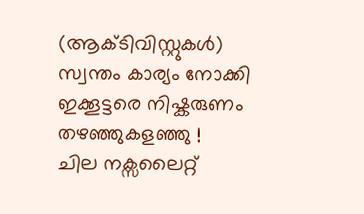(ആക്ടിവിസ്റ്റുകൾ) സ്വന്തം കാര്യം നോക്കി ഇക്കൂട്ടരെ നിഷ്കരുണം തഴഞ്ഞുകളഞ്ഞു !
ചില നക്സലൈറ്റ്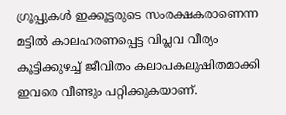ഗ്രൂപ്പുകൾ ഇക്കൂട്ടരുടെ സംരക്ഷകരാണെന്ന മട്ടിൽ കാലഹരണപ്പെട്ട വിപ്ലവ വീര്യം കൂട്ടിക്കുഴച്ച് ജീവിതം കലാപകലുഷിതമാക്കി ഇവരെ വീണ്ടും പറ്റിക്കുകയാണ്.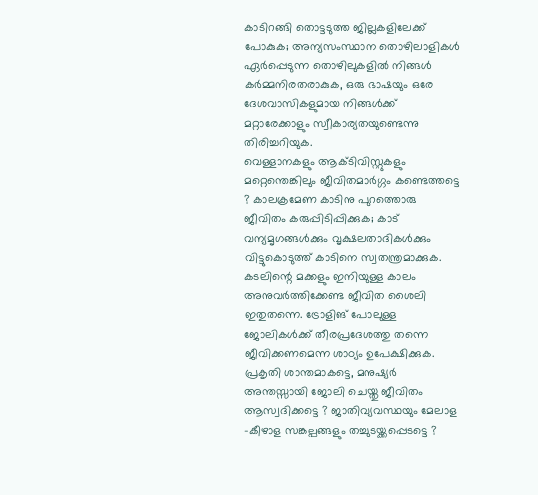കാടിറങ്ങി തൊട്ടടുത്ത ജില്ലകളിലേക്ക് പോകുക; അന്യസംസ്ഥാന തൊഴിലാളികൾ ഏർപ്പെടുന്ന തൊഴിലുകളിൽ നിങ്ങൾ കർമ്മനിരതരാകുക, ഒരു ഭാഷയും ഒരേ ദേശവാസികളുമായ നിങ്ങൾക്ക് മറ്റാരേക്കാളും സ്വീകാര്യതയുണ്ടെന്നു തിരിച്ചറിയുക.
വെള്ളാനകളും ആക്ടിവിസ്റ്റുകളും മറ്റെന്തെങ്കിലും ജീവിതമാർഗ്ഗം കണ്ടെത്തട്ടെ ? കാലക്രമേണ കാടിനു പുറത്തൊരു ജീവിതം കരുപ്പിടിപ്പിക്കുക; കാട് വന്യമൃഗങ്ങൾക്കും വൃക്ഷലതാദികൾക്കും വിട്ടുകൊടുത്ത് കാടിനെ സ്വതന്ത്രമാക്കുക.
കടലിന്റെ മക്കളും ഇനിയുള്ള കാലം അനുവർത്തിക്കേണ്ട ജീവിത ശൈലി ഇതുതന്നെ. ട്രോളിങ് പോലുള്ള ജോലികൾക്ക് തീരപ്രദേശത്തു തന്നെ ജീവിക്കണമെന്ന ശാഠ്യം ഉപേക്ഷിക്കുക.
പ്രകൃതി ശാന്തമാകട്ടെ, മനുഷ്യർ അന്തസ്സായി ജോലി ചെയ്തു ജീവിതം ആസ്വദിക്കട്ടെ ? ജാതിവ്യവസ്ഥയും മേലാള -കീഴാള സങ്കല്പങ്ങളും തച്ചുടയ്ക്കപ്പെടട്ടെ ?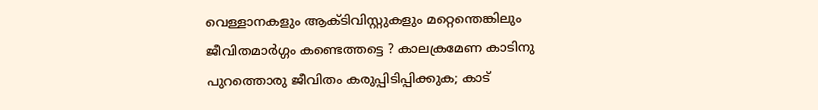വെള്ളാനകളും ആക്ടിവിസ്റ്റുകളും മറ്റെന്തെങ്കിലും ജീവിതമാർഗ്ഗം കണ്ടെത്തട്ടെ ? കാലക്രമേണ കാടിനു പുറത്തൊരു ജീവിതം കരുപ്പിടിപ്പിക്കുക; കാട്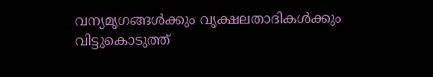വന്യമൃഗങ്ങൾക്കും വൃക്ഷലതാദികൾക്കും വിട്ടുകൊടുത്ത്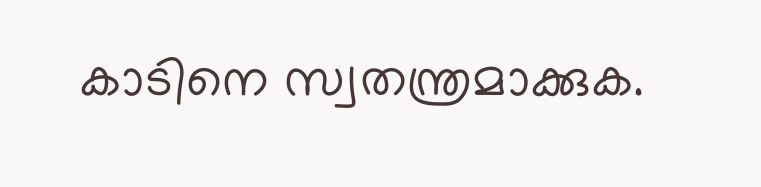കാടിനെ സ്വതന്ത്രമാക്കുക.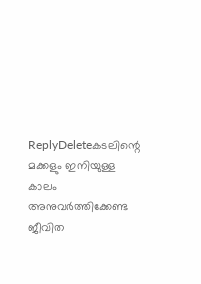ReplyDeleteകടലിന്റെ മക്കളും ഇനിയുള്ള കാലം അനുവർത്തിക്കേണ്ട ജീവിത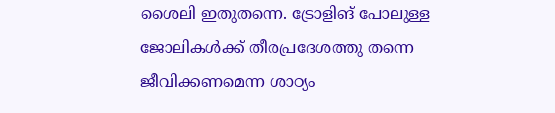ശൈലി ഇതുതന്നെ. ട്രോളിങ് പോലുള്ള ജോലികൾക്ക് തീരപ്രദേശത്തു തന്നെ ജീവിക്കണമെന്ന ശാഠ്യം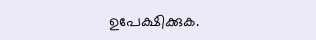ഉപേക്ഷിക്കുക.